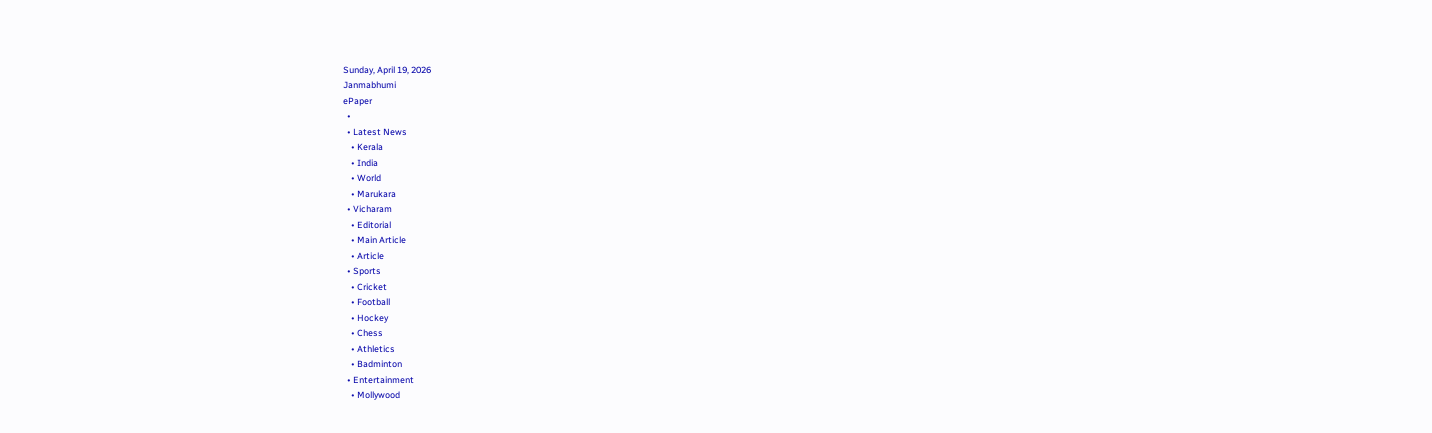Sunday, April 19, 2026
Janmabhumi
ePaper
  •
  • Latest News
    • Kerala
    • India
    • World
    • Marukara
  • Vicharam
    • Editorial
    • Main Article
    • Article
  • Sports
    • Cricket
    • Football
    • Hockey
    • Chess
    • Athletics
    • Badminton
  • Entertainment
    • Mollywood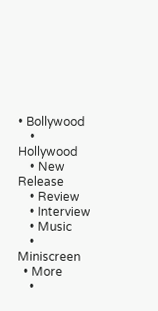• Bollywood
    • Hollywood
    • New Release
    • Review
    • Interview
    • Music
    • Miniscreen
  • More
    •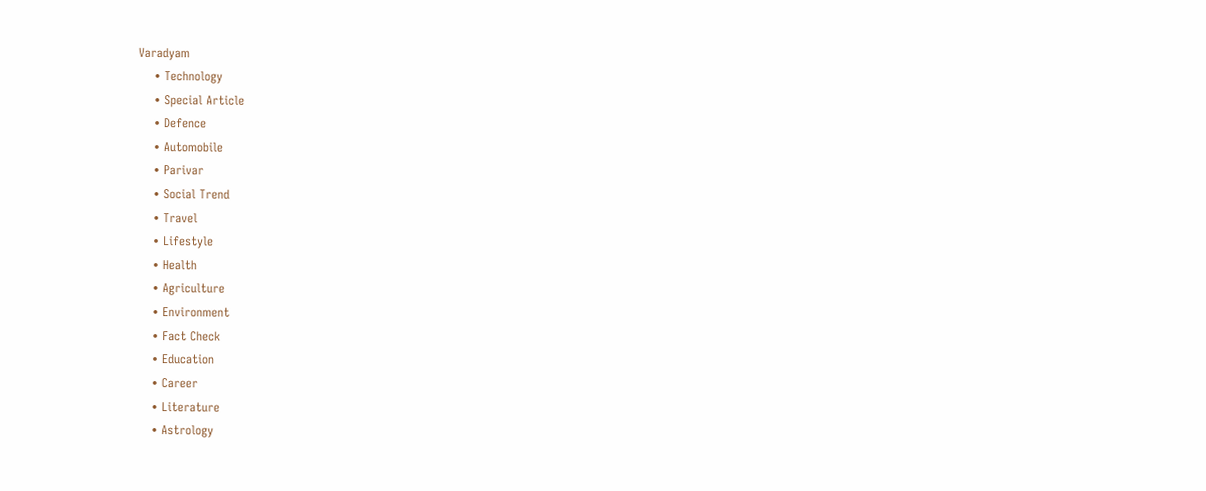Varadyam
    • Technology
    • Special Article
    • Defence
    • Automobile
    • Parivar
    • Social Trend
    • Travel
    • Lifestyle
    • Health
    • Agriculture
    • Environment
    • Fact Check
    • Education
    • Career
    • Literature
    • Astrology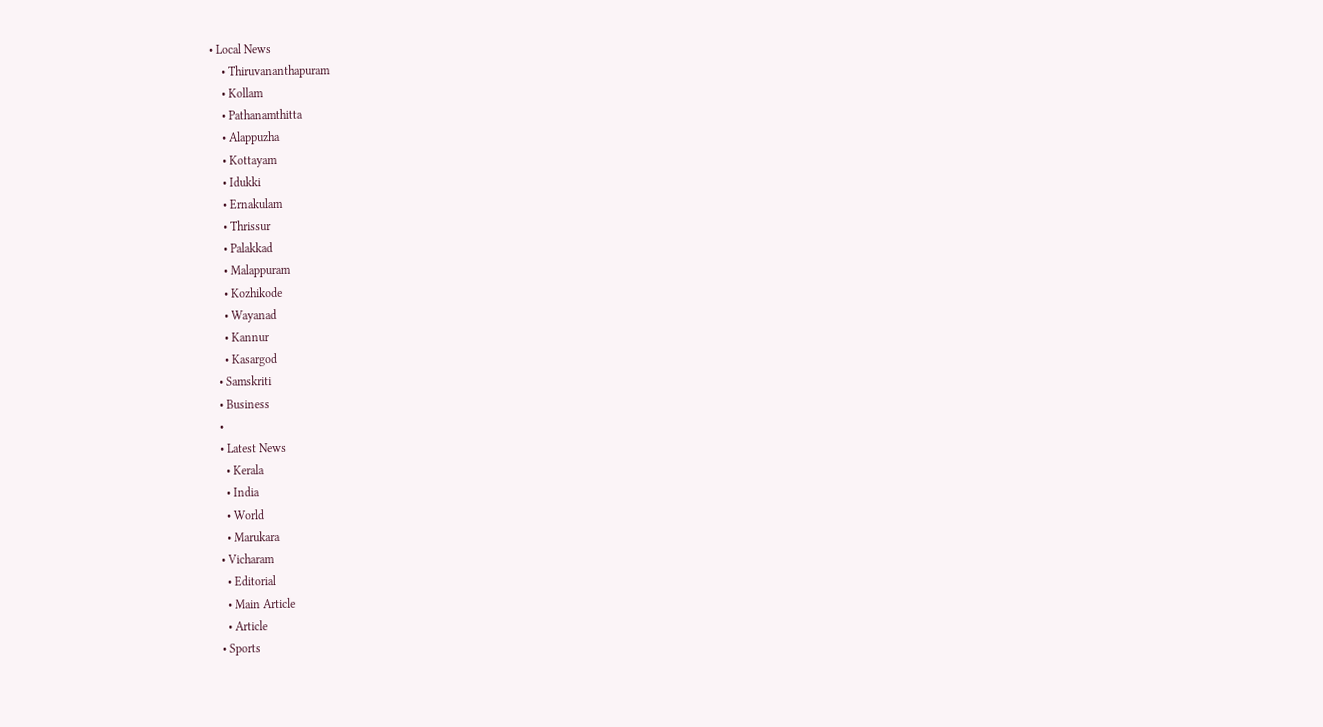• Local News
    • Thiruvananthapuram
    • Kollam
    • Pathanamthitta
    • Alappuzha
    • Kottayam
    • Idukki
    • Ernakulam
    • Thrissur
    • Palakkad
    • Malappuram
    • Kozhikode
    • Wayanad
    • Kannur
    • Kasargod
  • Samskriti
  • Business
  •
  • Latest News
    • Kerala
    • India
    • World
    • Marukara
  • Vicharam
    • Editorial
    • Main Article
    • Article
  • Sports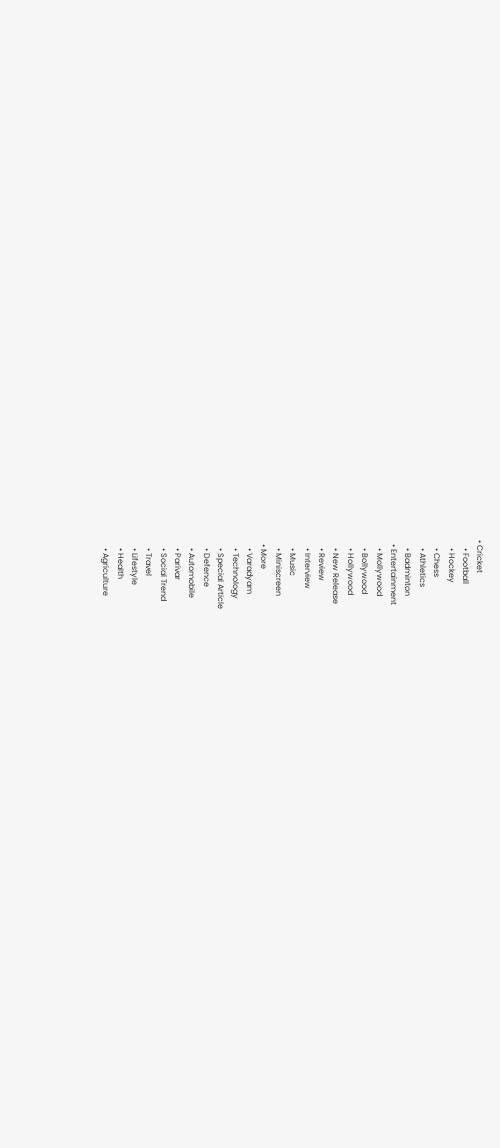• Cricket
    • Football
    • Hockey
    • Chess
    • Athletics
    • Badminton
  • Entertainment
    • Mollywood
    • Bollywood
    • Hollywood
    • New Release
    • Review
    • Interview
    • Music
    • Miniscreen
  • More
    • Varadyam
    • Technology
    • Special Article
    • Defence
    • Automobile
    • Parivar
    • Social Trend
    • Travel
    • Lifestyle
    • Health
    • Agriculture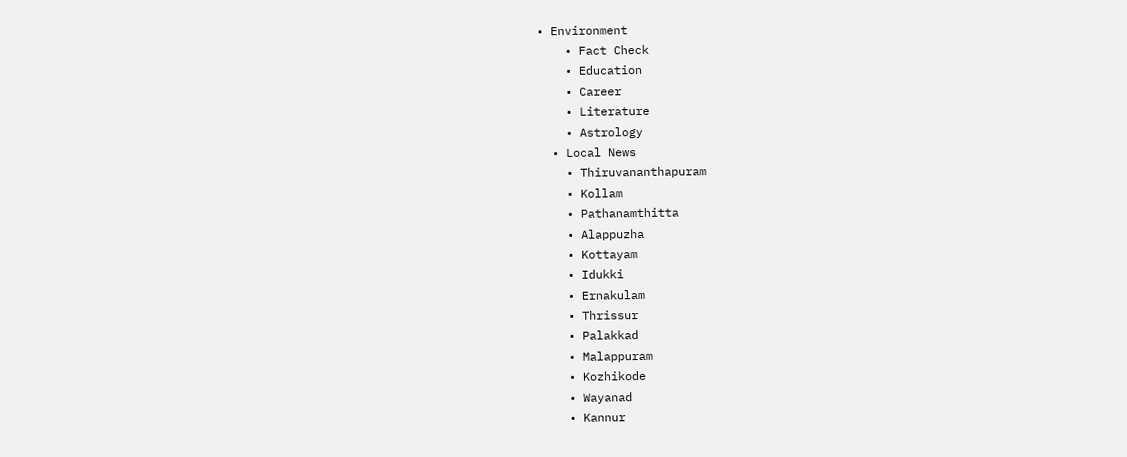• Environment
    • Fact Check
    • Education
    • Career
    • Literature
    • Astrology
  • Local News
    • Thiruvananthapuram
    • Kollam
    • Pathanamthitta
    • Alappuzha
    • Kottayam
    • Idukki
    • Ernakulam
    • Thrissur
    • Palakkad
    • Malappuram
    • Kozhikode
    • Wayanad
    • Kannur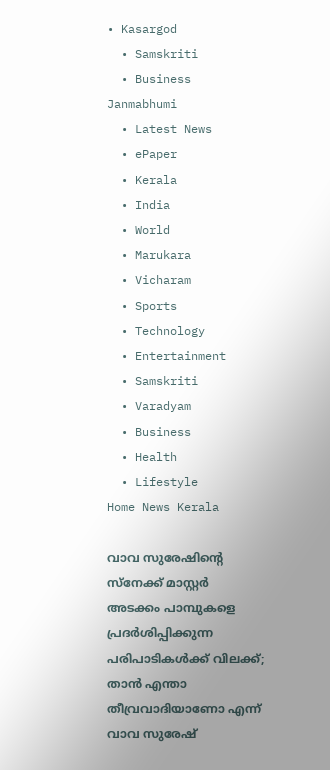• Kasargod
  • Samskriti
  • Business
Janmabhumi
  • Latest News
  • ePaper
  • Kerala
  • India
  • World
  • Marukara
  • Vicharam
  • Sports
  • Technology
  • Entertainment
  • Samskriti
  • Varadyam
  • Business
  • Health
  • Lifestyle
Home News Kerala

വാവ സുരേഷിന്റെ സ്‌നേക്ക് മാസ്റ്റര്‍ അടക്കം പാമ്പുകളെ പ്രദര്‍ശിപ്പിക്കുന്ന പരിപാടികള്‍ക്ക് വിലക്ക്; താന്‍ എന്താ തീവ്രവാദിയാണോ എന്ന് വാവ സുരേഷ്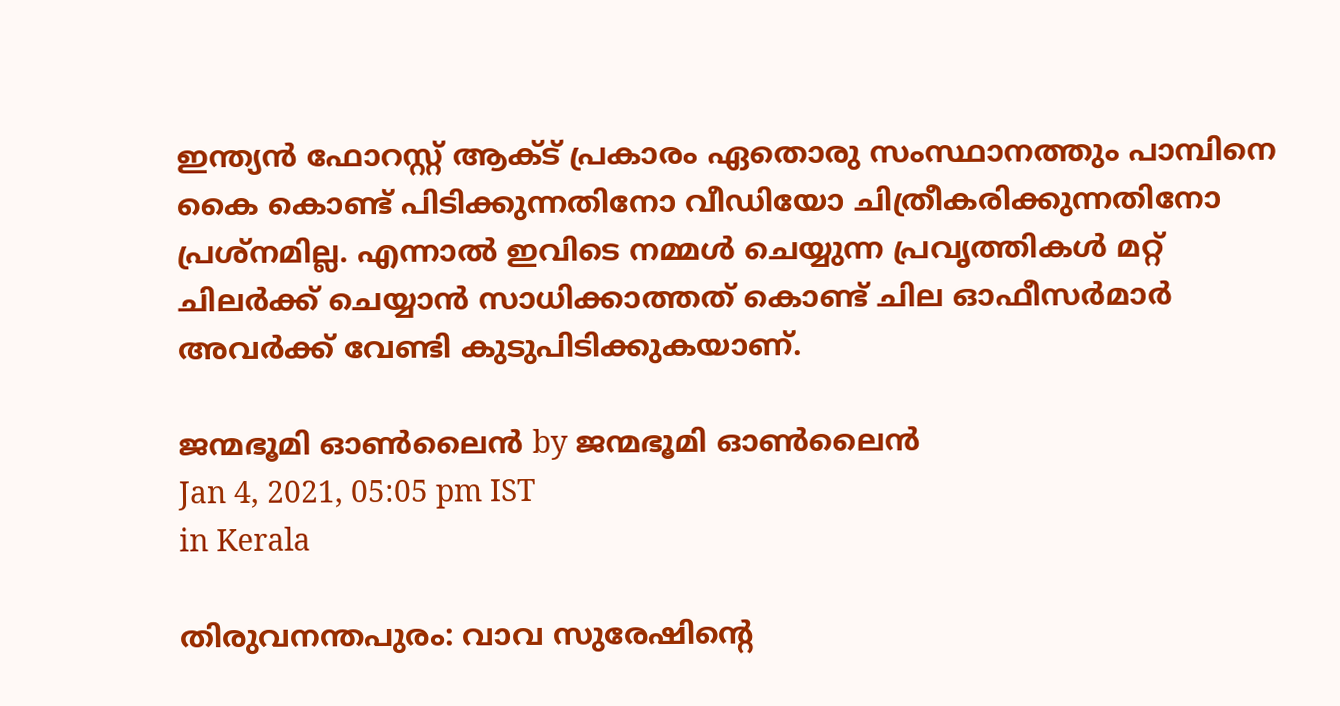ഇന്ത്യന്‍ ഫോറസ്റ്റ് ആക്ട് പ്രകാരം ഏതൊരു സംസ്ഥാനത്തും പാമ്പിനെ കൈ കൊണ്ട് പിടിക്കുന്നതിനോ വീഡിയോ ചിത്രീകരിക്കുന്നതിനോ പ്രശ്‌നമില്ല. എന്നാല്‍ ഇവിടെ നമ്മള്‍ ചെയ്യുന്ന പ്രവൃത്തികള്‍ മറ്റ് ചിലര്‍ക്ക് ചെയ്യാന്‍ സാധിക്കാത്തത് കൊണ്ട് ചില ഓഫീസര്‍മാര്‍ അവര്‍ക്ക് വേണ്ടി കുടുപിടിക്കുകയാണ്.

ജന്മഭൂമി ഓണ്‍ലൈന്‍ by ജന്മഭൂമി ഓണ്‍ലൈന്‍
Jan 4, 2021, 05:05 pm IST
in Kerala

തിരുവനന്തപുരം: വാവ സുരേഷിന്റെ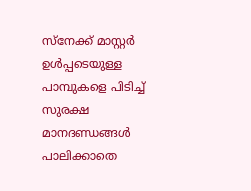സ്‌നേക്ക് മാസ്റ്റര്‍ ഉള്‍പ്പടെയുള്ള പാമ്പുകളെ പിടിച്ച് സുരക്ഷ മാനദണ്ഡങ്ങള്‍ പാലിക്കാതെ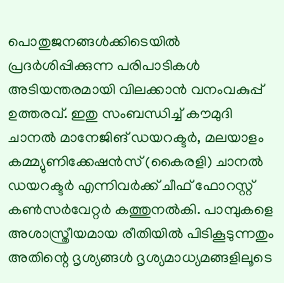പൊതുജനങ്ങള്‍ക്കിടെയില്‍ പ്രദര്‍ശിപ്പിക്കുന്ന പരിപാടികള്‍ അടിയന്തരമായി വിലക്കാന്‍ വനംവകുപ്പ് ഉത്തരവ്. ഇതു സംബന്ധിച്ച് കൗമുദി ചാനല്‍ മാനേജിങ് ഡയറക്ടര്‍, മലയാളം കമ്മ്യുണിക്കേഷന്‍സ് (കൈരളി) ചാനല്‍ ഡയറക്ടര്‍ എന്നിവര്‍ക്ക് ചീഫ് ഫോറസ്റ്റ് കണ്‍സര്‍വേറ്റര്‍ കത്തുനല്‍കി. പാമ്പുകളെ അശാസ്ത്രീയമായ രീതിയില്‍ പിടികൂടുന്നതും അതിന്റെ ദൃശ്യങ്ങള്‍ ദൃശ്യമാധ്യമങ്ങളിലൂടെ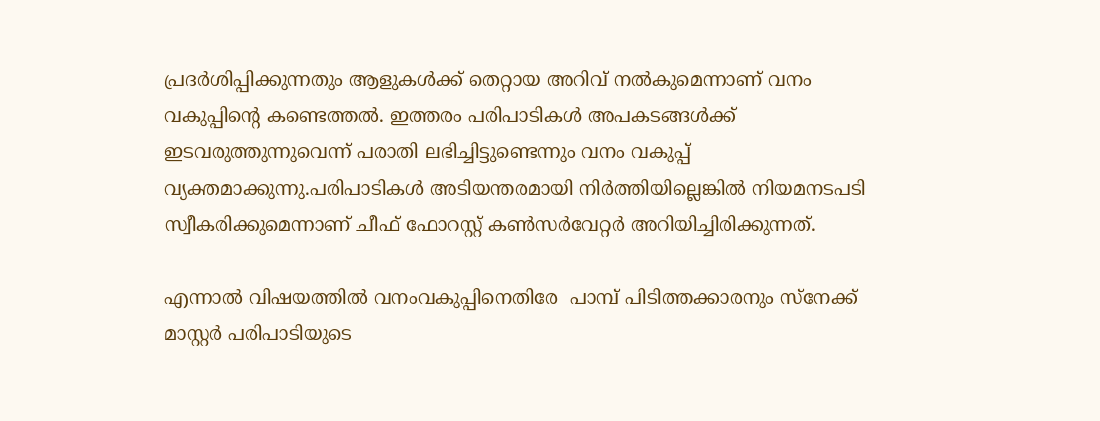പ്രദര്‍ശിപ്പിക്കുന്നതും ആളുകള്‍ക്ക് തെറ്റായ അറിവ് നല്‍കുമെന്നാണ് വനം വകുപ്പിന്റെ കണ്ടെത്തല്‍. ഇത്തരം പരിപാടികള്‍ അപകടങ്ങള്‍ക്ക് ഇടവരുത്തുന്നുവെന്ന് പരാതി ലഭിച്ചിട്ടുണ്ടെന്നും വനം വകുപ്പ് വ്യക്തമാക്കുന്നു.പരിപാടികള്‍ അടിയന്തരമായി നിര്‍ത്തിയില്ലെങ്കില്‍ നിയമനടപടി സ്വീകരിക്കുമെന്നാണ് ചീഫ് ഫോറസ്റ്റ് കണ്‍സര്‍വേറ്റര്‍ അറിയിച്ചിരിക്കുന്നത്.

എന്നാല്‍ വിഷയത്തില്‍ വനംവകുപ്പിനെതിരേ  പാമ്പ് പിടിത്തക്കാരനും സ്‌നേക്ക് മാസ്റ്റര്‍ പരിപാടിയുടെ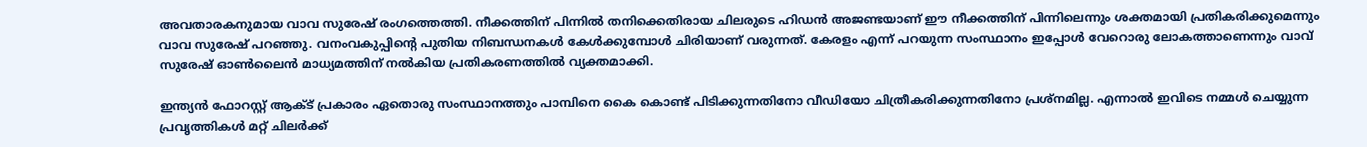അവതാരകനുമായ വാവ സുരേഷ് രംഗത്തെത്തി. നീക്കത്തിന് പിന്നില്‍ തനിക്കെതിരായ ചിലരുടെ ഹിഡന്‍ അജണ്ടയാണ് ഈ നീക്കത്തിന് പിന്നിലെന്നും ശക്തമായി പ്രതികരിക്കുമെന്നും വാവ സുരേഷ് പറഞ്ഞു. വനംവകുപ്പിന്റെ പുതിയ നിബന്ധനകള്‍ കേള്‍ക്കുമ്പോള്‍ ചിരിയാണ് വരുന്നത്. കേരളം എന്ന് പറയുന്ന സംസ്ഥാനം ഇപ്പോള്‍ വേറൊരു ലോകത്താണെന്നും വാവ് സുരേഷ് ഓണ്‍ലൈന്‍ മാധ്യമത്തിന് നല്‍കിയ പ്രതികരണത്തില്‍ വ്യക്തമാക്കി.

ഇന്ത്യന്‍ ഫോറസ്റ്റ് ആക്ട് പ്രകാരം ഏതൊരു സംസ്ഥാനത്തും പാമ്പിനെ കൈ കൊണ്ട് പിടിക്കുന്നതിനോ വീഡിയോ ചിത്രീകരിക്കുന്നതിനോ പ്രശ്‌നമില്ല. എന്നാല്‍ ഇവിടെ നമ്മള്‍ ചെയ്യുന്ന പ്രവൃത്തികള്‍ മറ്റ് ചിലര്‍ക്ക്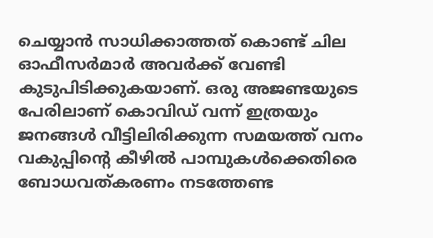ചെയ്യാന്‍ സാധിക്കാത്തത് കൊണ്ട് ചില ഓഫീസര്‍മാര്‍ അവര്‍ക്ക് വേണ്ടി കുടുപിടിക്കുകയാണ്. ഒരു അജണ്ടയുടെ പേരിലാണ് കൊവിഡ് വന്ന് ഇത്രയും ജനങ്ങള്‍ വീട്ടിലിരിക്കുന്ന സമയത്ത് വനം വകുപ്പിന്റെ കീഴില്‍ പാമ്പുകള്‍ക്കെതിരെ ബോധവത്കരണം നടത്തേണ്ട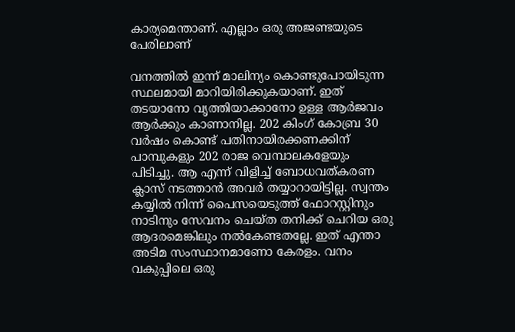കാര്യമെന്താണ്. എല്ലാം ഒരു അജണ്ടയുടെ പേരിലാണ്

വനത്തില്‍ ഇന്ന് മാലിന്യം കൊണ്ടുപോയിടുന്ന സ്ഥലമായി മാറിയിരിക്കുകയാണ്. ഇത് തടയാനോ വൃത്തിയാക്കാനോ ഉള്ള ആര്‍ജവം ആര്‍ക്കും കാണാനില്ല. 202 കിംഗ് കോബ്ര 30 വര്‍ഷം കൊണ്ട് പതിനായിരക്കണക്കിന് പാമ്പുകളും 202 രാജ വെമ്പാലകളേയും പിടിച്ചു. ആ എന്ന് വിളിച്ച് ബോധവത്കരണ ക്ലാസ് നടത്താന്‍ അവര്‍ തയ്യാറായിട്ടില്ല. സ്വന്തം കയ്യില്‍ നിന്ന് പൈസയെടുത്ത് ഫോറസ്റ്റിനും നാടിനും സേവനം ചെയ്ത തനിക്ക് ചെറിയ ഒരു ആദരമെങ്കിലും നല്‍കേണ്ടതല്ലേ. ഇത് എന്താ അടിമ സംസ്ഥാനമാണോ കേരളം. വനം വകുപ്പിലെ ഒരു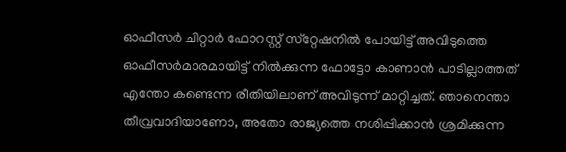ഓഫീസര്‍ ചിറ്റാര്‍ ഫോറസ്റ്റ് സ്‌റ്റേഷനില്‍ പോയിട്ട് അവിടുത്തെ ഓഫീസര്‍മാരമായിട്ട് നില്‍ക്കുന്ന ഫോട്ടോ കാണാന്‍ പാടില്ലാത്തത് എന്തോ കണ്ടെന്ന രീതിയിലാണ് അവിടുന്ന് മാറ്റിച്ചത്. ഞാനെന്താ തീവ്രവാദിയാണോ, അതോ രാജ്യത്തെ നശിപ്പിക്കാന്‍ ശ്രമിക്കുന്ന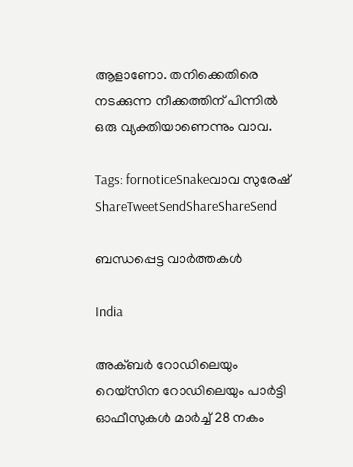ആളാണോ. തനിക്കെതിരെ നടക്കുന്ന നീക്കത്തിന് പിന്നില്‍ ഒരു വ്യക്തിയാണെന്നും വാവ.

Tags: fornoticeSnakeവാവ സുരേഷ്
ShareTweetSendShareShareSend

ബന്ധപ്പെട്ട വാര്‍ത്തകള്‍

India

അക്ബർ റോഡിലെയും റെയ്‌സിന റോഡിലെയും പാർട്ടി ഓഫീസുകൾ മാർച്ച് 28 നകം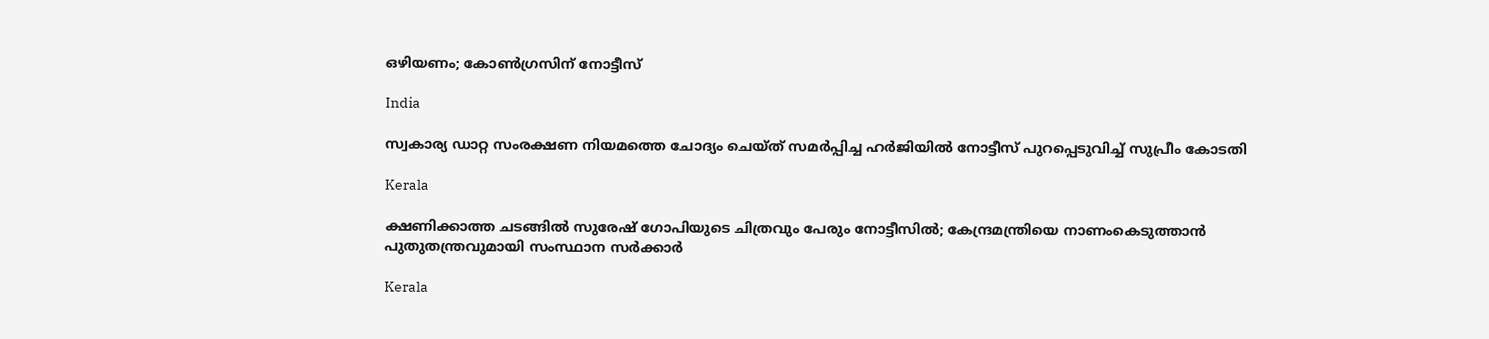ഒഴിയണം; കോൺഗ്രസിന് നോട്ടീസ്

India

സ്വകാര്യ ഡാറ്റ സംരക്ഷണ നിയമത്തെ ചോദ്യം ചെയ്ത് സമര്‍പ്പിച്ച ഹര്‍ജിയില്‍ നോട്ടീസ് പുറപ്പെടുവിച്ച് സുപ്രീം കോടതി

Kerala

ക്ഷണിക്കാത്ത ചടങ്ങിൽ സുരേഷ് ഗോപിയുടെ ചിത്രവും പേരും നോട്ടീസിൽ; കേന്ദ്രമന്ത്രിയെ നാണംകെടുത്താൻ പുതുതന്ത്രവുമായി സംസ്ഥാന സർക്കാർ

Kerala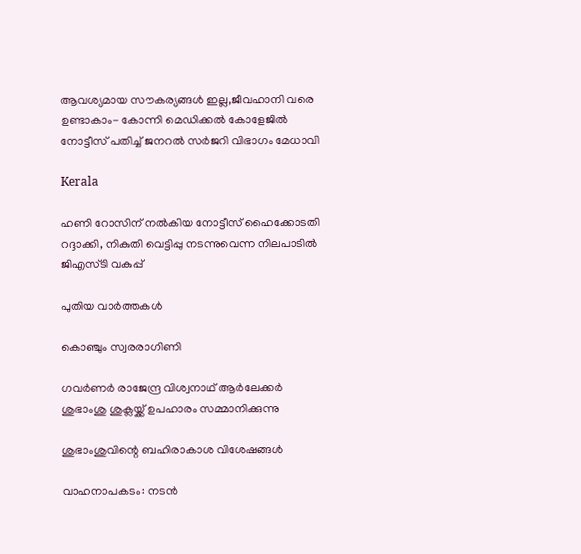ആവശ്യമായ സൗകര്യങ്ങള്‍ ഇല്ല,ജീവഹാനി വരെ ഉണ്ടാകാം- കോന്നി മെഡിക്കല്‍ കോളേജില്‍ നോട്ടീസ് പതിച്ച് ജനറല്‍ സര്‍ജറി വിഭാഗം മേധാവി

Kerala

ഹണി റോസിന് നല്‍കിയ നോട്ടീസ് ഹൈക്കോടതി റദ്ദാക്കി, നികുതി വെട്ടിപ്പു നടന്നുവെന്ന നിലപാടില്‍ ജിഎസ്ടി വകുപ്പ്

പുതിയ വാര്‍ത്തകള്‍

കൊഞ്ചും സ്വരരാഗിണി

ഗവര്‍ണര്‍ രാജേന്ദ്ര വിശ്വനാഥ് ആര്‍ലേക്കര്‍ ശുഭാംശു ശുക്ലയ്ക്ക് ഉപഹാരം സമ്മാനിക്കുന്നു

ശുഭാംശുവിന്റെ ബഹിരാകാശ വിശേഷങ്ങള്‍

വാഹനാപകടം: നടൻ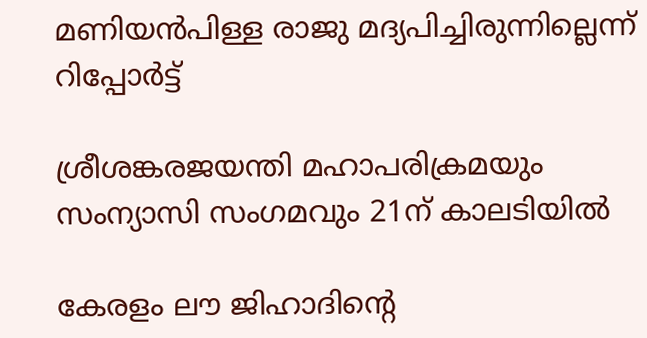മണിയൻപിള്ള രാജു മദ്യപിച്ചിരുന്നില്ലെന്ന് റിപ്പോർട്ട്

ശ്രീശങ്കരജയന്തി മഹാപരിക്രമയും സംന്യാസി സംഗമവും 21ന് കാലടിയില്‍

കേരളം ലൗ ജിഹാദിന്റെ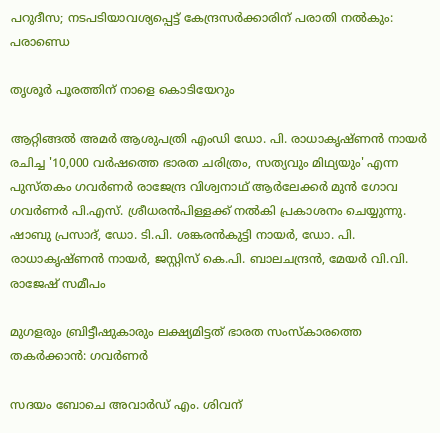പറുദീസ; നടപടിയാവശ്യപ്പെട്ട് കേന്ദ്രസര്‍ക്കാരിന് പരാതി നല്‍കും: പരാണ്ഡെ

തൃശൂര്‍ പൂരത്തിന് നാളെ കൊടിയേറും

ആറ്റിങ്ങല്‍ അമര്‍ ആശുപത്രി എംഡി ഡോ. പി. രാധാകൃഷ്ണന്‍ നായര്‍ രചിച്ച '10,000 വര്‍ഷത്തെ ഭാരത ചരിത്രം, സത്യവും മിഥ്യയും' എന്ന പുസ്തകം ഗവര്‍ണര്‍ രാജേന്ദ്ര വിശ്വനാഥ് ആര്‍ലേക്കര്‍ മുന്‍ ഗോവ ഗവര്‍ണര്‍ പി.എസ്. ശ്രീധരന്‍പിള്ളക്ക് നല്‍കി പ്രകാശനം ചെയ്യുന്നു. ഷാബു പ്രസാദ്, ഡോ. ടി.പി. ശങ്കരന്‍കുട്ടി നായര്‍, ഡോ. പി. രാധാകൃഷ്ണന്‍ നായര്‍, ജസ്റ്റിസ് കെ.പി. ബാലചന്ദ്രന്‍, മേയര്‍ വി.വി. രാജേഷ് സമീപം

മുഗളരും ബ്രിട്ടീഷുകാരും ലക്ഷ്യമിട്ടത് ഭാരത സംസ്‌കാരത്തെ തകര്‍ക്കാന്‍: ഗവര്‍ണര്‍

സദയം ബോചെ അവാര്‍ഡ് എം. ശിവന്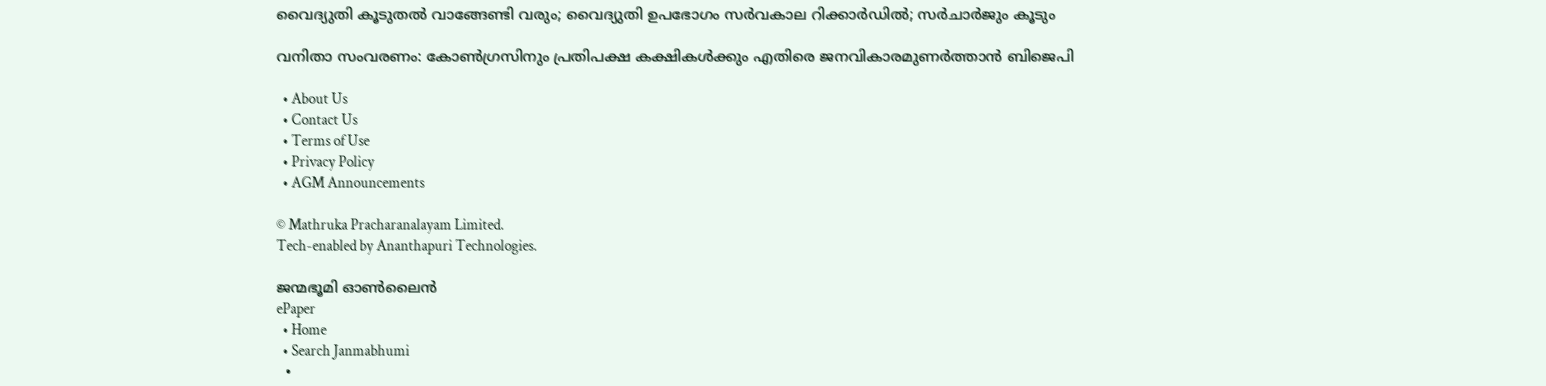വൈദ്യുതി കൂടുതല്‍ വാങ്ങേണ്ടി വരും; വൈദ്യുതി ഉപഭോഗം സര്‍വകാല റിക്കാര്‍ഡില്‍; സര്‍ചാര്‍ജും കൂടും

വനിതാ സംവരണം: കോണ്‍ഗ്രസിനും പ്രതിപക്ഷ കക്ഷികള്‍ക്കും എതിരെ ജനവികാരമുണര്‍ത്താന്‍ ബിജെപി

  • About Us
  • Contact Us
  • Terms of Use
  • Privacy Policy
  • AGM Announcements

© Mathruka Pracharanalayam Limited.
Tech-enabled by Ananthapuri Technologies.

ജന്മഭൂമി ഓണ്‍ലൈന്‍
ePaper
  • Home
  • Search Janmabhumi
  •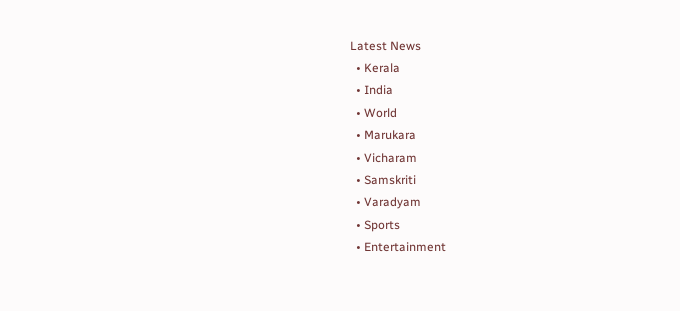Latest News
  • Kerala
  • India
  • World
  • Marukara
  • Vicharam
  • Samskriti
  • Varadyam
  • Sports
  • Entertainment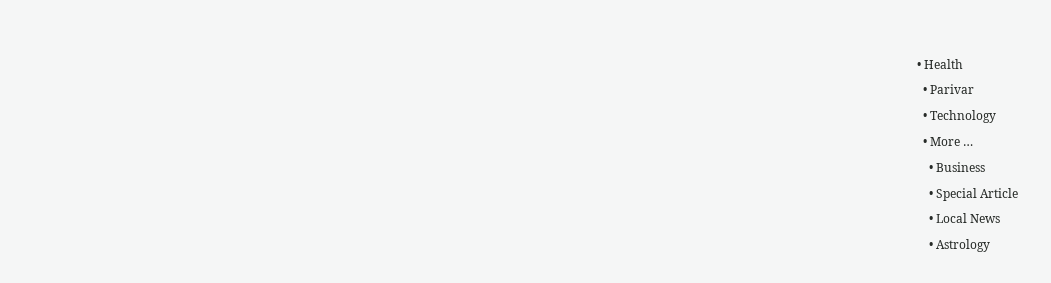• Health
  • Parivar
  • Technology
  • More …
    • Business
    • Special Article
    • Local News
    • Astrology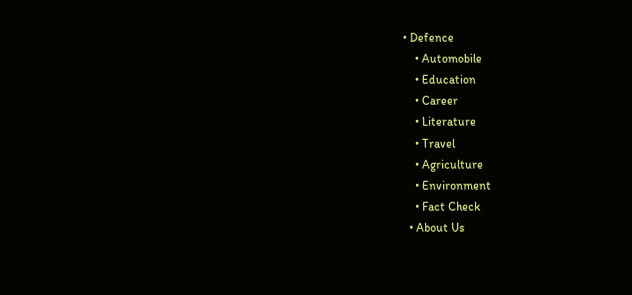• Defence
    • Automobile
    • Education
    • Career
    • Literature
    • Travel
    • Agriculture
    • Environment
    • Fact Check
  • About Us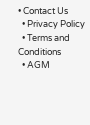• Contact Us
  • Privacy Policy
  • Terms and Conditions
  • AGM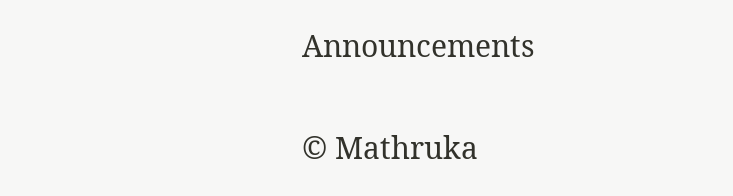Announcements

© Mathruka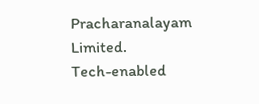Pracharanalayam Limited.
Tech-enabled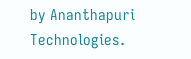by Ananthapuri Technologies.